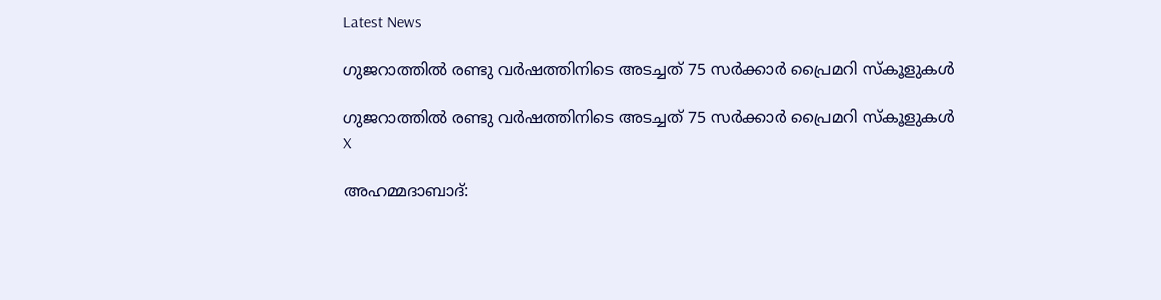Latest News

ഗുജറാത്തില്‍ രണ്ടു വര്‍ഷത്തിനിടെ അടച്ചത് 75 സര്‍ക്കാര്‍ പ്രൈമറി സ്‌കൂളുകള്‍

ഗുജറാത്തില്‍ രണ്ടു വര്‍ഷത്തിനിടെ അടച്ചത് 75 സര്‍ക്കാര്‍ പ്രൈമറി സ്‌കൂളുകള്‍
X

അഹമ്മദാബാദ്: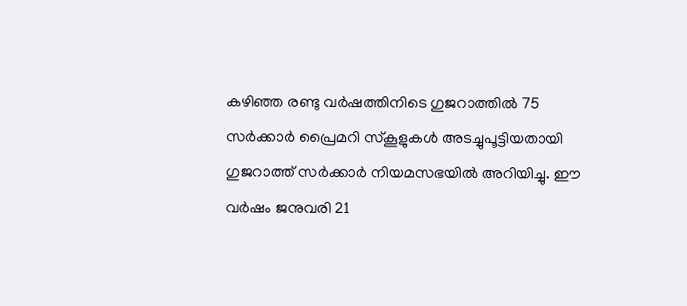കഴിഞ്ഞ രണ്ടു വര്‍ഷത്തിനിടെ ഗുജറാത്തില്‍ 75 സര്‍ക്കാര്‍ പ്രൈമറി സ്‌കൂളുകള്‍ അടച്ചുപൂട്ടിയതായി ഗുജറാത്ത് സര്‍ക്കാര്‍ നിയമസഭയില്‍ അറിയിച്ചു. ഈ വര്‍ഷം ജനുവരി 21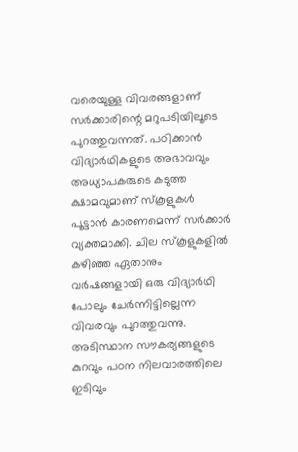വരെയുള്ള വിവരങ്ങളാണ് സര്‍ക്കാരിന്റെ മറുപടിയിലൂടെ പുറത്തുവന്നത്. പഠിക്കാന്‍ വിദ്യാര്‍ഥികളുടെ അഭാവവും അധ്യാപകരുടെ കടുത്ത ക്ഷാമവുമാണ് സ്‌കൂളുകള്‍ പൂട്ടാന്‍ കാരണമെന്ന് സര്‍ക്കാര്‍ വ്യക്തമാക്കി. ചില സ്‌കൂളുകളില്‍ കഴിഞ്ഞ ഏതാനും വര്‍ഷങ്ങളായി ഒരു വിദ്യാര്‍ഥി പോലും ചേര്‍ന്നിട്ടില്ലെന്ന വിവരവും പുറത്തുവന്നു. അടിസ്ഥാന സൗകര്യങ്ങളുടെ കുറവും പഠന നിലവാരത്തിലെ ഇടിവും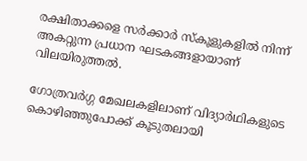രക്ഷിതാക്കളെ സര്‍ക്കാര്‍ സ്‌കൂളുകളില്‍ നിന്ന് അകറ്റുന്ന പ്രധാന ഘടകങ്ങളായാണ് വിലയിരുത്തല്‍.

ഗോത്രവര്‍ഗ്ഗ മേഖലകളിലാണ് വിദ്യാര്‍ഥികളുടെ കൊഴിഞ്ഞുപോക്ക് കൂടുതലായി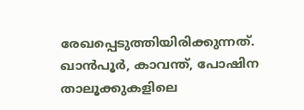രേഖപ്പെടുത്തിയിരിക്കുന്നത്. ഖാന്‍പൂര്‍, കാവന്ത്, പോഷിന താലൂക്കുകളിലെ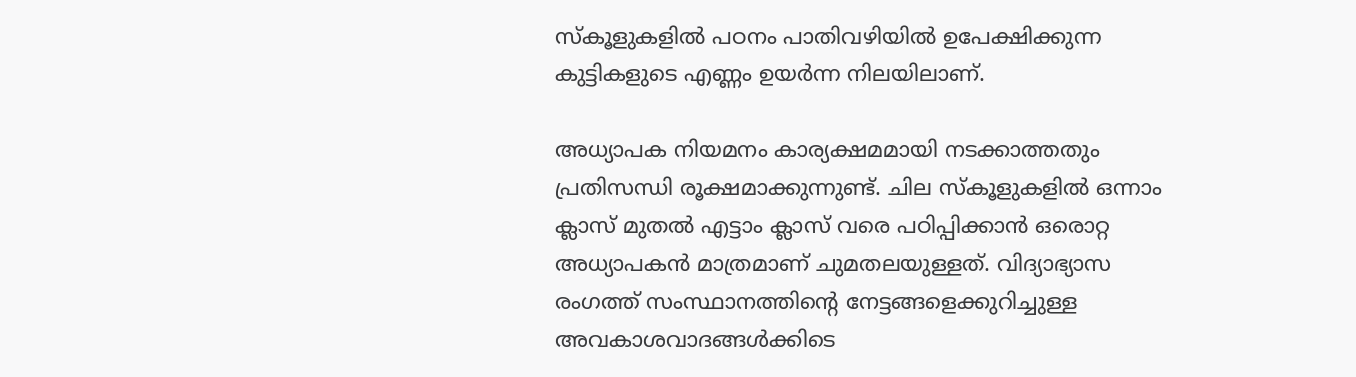സ്‌കൂളുകളില്‍ പഠനം പാതിവഴിയില്‍ ഉപേക്ഷിക്കുന്ന കുട്ടികളുടെ എണ്ണം ഉയര്‍ന്ന നിലയിലാണ്.

അധ്യാപക നിയമനം കാര്യക്ഷമമായി നടക്കാത്തതും പ്രതിസന്ധി രൂക്ഷമാക്കുന്നുണ്ട്. ചില സ്‌കൂളുകളില്‍ ഒന്നാം ക്ലാസ് മുതല്‍ എട്ടാം ക്ലാസ് വരെ പഠിപ്പിക്കാന്‍ ഒരൊറ്റ അധ്യാപകന്‍ മാത്രമാണ് ചുമതലയുള്ളത്. വിദ്യാഭ്യാസ രംഗത്ത് സംസ്ഥാനത്തിന്റെ നേട്ടങ്ങളെക്കുറിച്ചുള്ള അവകാശവാദങ്ങള്‍ക്കിടെ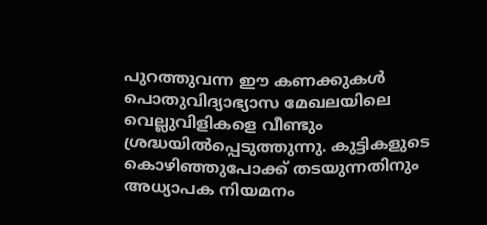പുറത്തുവന്ന ഈ കണക്കുകള്‍ പൊതുവിദ്യാഭ്യാസ മേഖലയിലെ വെല്ലുവിളികളെ വീണ്ടും ശ്രദ്ധയില്‍പ്പെടുത്തുന്നു. കുട്ടികളുടെ കൊഴിഞ്ഞുപോക്ക് തടയുന്നതിനും അധ്യാപക നിയമനം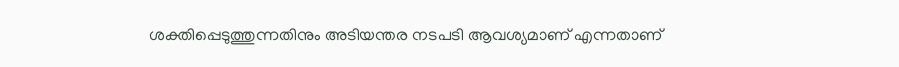ശക്തിപ്പെടുത്തുന്നതിനും അടിയന്തര നടപടി ആവശ്യമാണ് എന്നതാണ്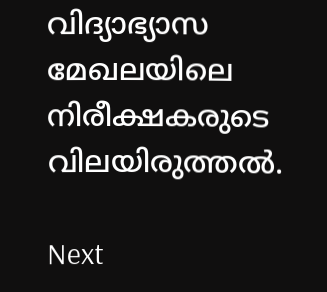വിദ്യാഭ്യാസ മേഖലയിലെ നിരീക്ഷകരുടെ വിലയിരുത്തല്‍.

Next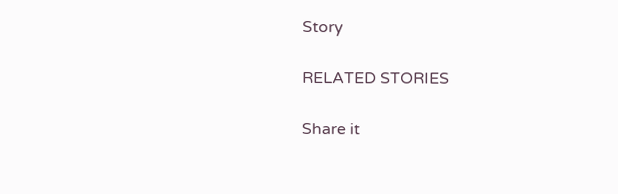Story

RELATED STORIES

Share it